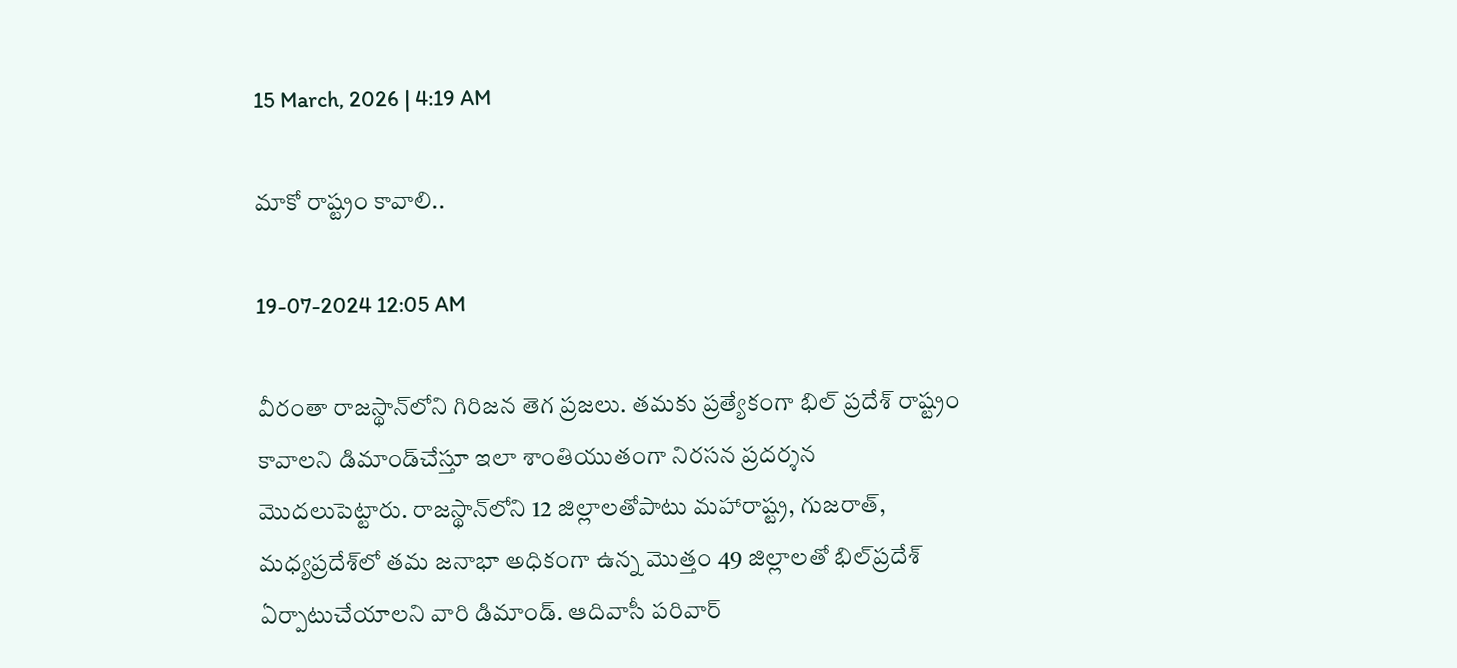15 March, 2026 | 4:19 AM

మాకో రాష్ట్రం కావాలి..

19-07-2024 12:05 AM

వీరంతా రాజస్థాన్‌లోని గిరిజన తెగ ప్రజలు. తమకు ప్రత్యేకంగా భిల్ ప్రదేశ్ రాష్ట్రం కావాలని డిమాండ్‌చేస్తూ ఇలా శాంతియుతంగా నిరసన ప్రదర్శన మొదలుపెట్టారు. రాజస్థాన్‌లోని 12 జిల్లాలతోపాటు మహారాష్ట్ర, గుజరాత్, మధ్యప్రదేశ్‌లో తమ జనాభా అధికంగా ఉన్న మొత్తం 49 జిల్లాలతో భిల్‌ప్రదేశ్ ఏర్పాటుచేయాలని వారి డిమాండ్. ఆదివాసీ పరివార్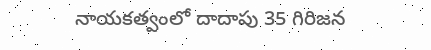నాయకత్వంలో దాదాపు 35 గిరిజన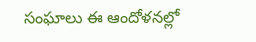సంఘాలు ఈ ఆందోళనల్లో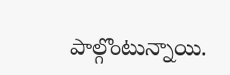పాల్గొంటున్నాయి.